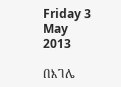Friday 3 May 2013

በእገሌ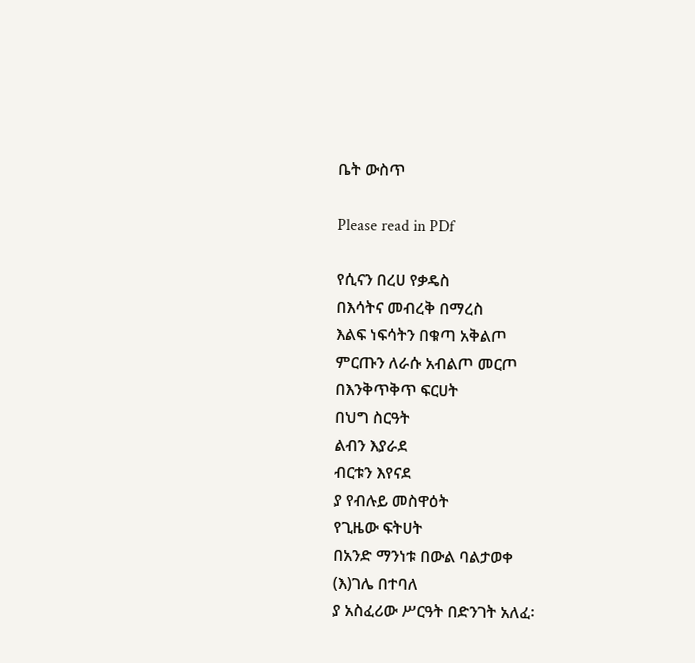ቤት ውስጥ

Please read in PDf

የሲናን በረሀ የቃዴስ
በእሳትና መብረቅ በማረስ
እልፍ ነፍሳትን በቁጣ አቅልጦ
ምርጡን ለራሱ አብልጦ መርጦ
በእንቅጥቅጥ ፍርሀት
በህግ ስርዓት
ልብን እያራደ
ብርቱን እየናደ
ያ የብሉይ መስዋዕት
የጊዜው ፍትሀት
በአንድ ማንነቱ በውል ባልታወቀ
(እ)ገሌ በተባለ
ያ አስፈሪው ሥርዓት በድንገት አለፈ፡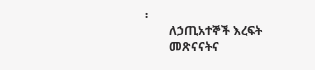፡
        ለኃጢአተኞች እረፍት
        መጽናናትና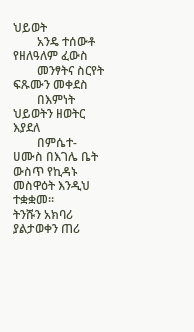ህይወት
        አንዴ ተሰውቶ የዘለዓለም ፈውስ
        መንፃትና ስርየት ፍጹሙን መቀደስ
        በእምነት ህይወትን ዘወትር እያደለ
        በምሴተ-ሀሙስ በእገሌ ቤት ውስጥ የኪዳኑ መስዋዕት እንዲህ ተቋቋመ።
ትንሹን አክባሪ
ያልታወቀን ጠሪ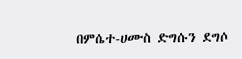በምሴተ-ሀሙስ ድግሱን ደግሶ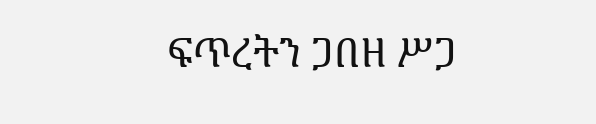ፍጥረትን ጋበዘ ሥጋ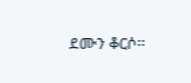ደሙን ቆርሶ፡፡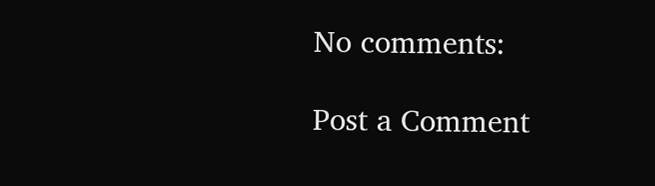No comments:

Post a Comment